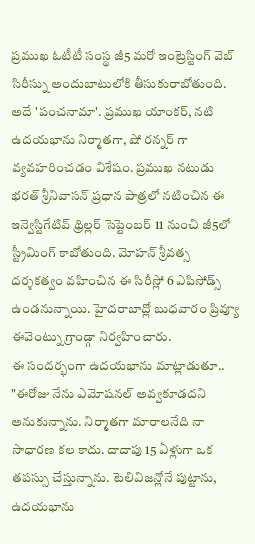ప్రముఖ ఓటీటీ సంస్థ జీ5 మరో ఇంట్రెస్టింగ్ వెబ్ సిరీస్ను అందుబాటులోకి తీసుకురాబోతుంది. అదే 'పంచనామా'. ప్రముఖ యాంకర్, నటి ఉదయభాను నిర్మాతగా, షో రన్నర్ గా వ్యవహరించడం విశేషం. ప్రముఖ నటుడు భరత్ శ్రీనివాసన్ ప్రధాన పాత్రలో నటించిన ఈ ఇన్వెస్టిగేటివ్ థ్రిల్లర్ సెప్టెంబర్ 11 నుంచి జీ5లో స్ట్రీమింగ్ కాబోతుంది. మోహన్ శ్రీవత్స దర్శకత్వం వహించిన ఈ సిరీస్లో 6 ఎపిసోడ్స్ ఉండనున్నాయి. హైదరాబాద్లో బుధవారం ప్రివ్యూ ఈవెంట్ను గ్రాండ్గా నిర్వహించారు.
ఈ సందర్భంగా ఉదయభాను మాట్లాడుతూ.. "ఈరోజు నేను ఎమోషనల్ అవ్వకూడదని అనుకున్నాను. నిర్మాతగా మారాలనేది నా సాధారణ కల కాదు. దాదాపు 15 ఏళ్లుగా ఒక తపస్సు చేస్తున్నాను. టెలివిజన్లోనే పుట్టాను, ఉదయభాను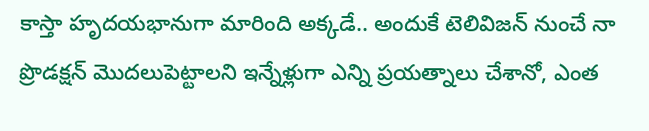కాస్తా హృదయభానుగా మారింది అక్కడే.. అందుకే టెలివిజన్ నుంచే నా ప్రొడక్షన్ మొదలుపెట్టాలని ఇన్నేళ్లుగా ఎన్ని ప్రయత్నాలు చేశానో, ఎంత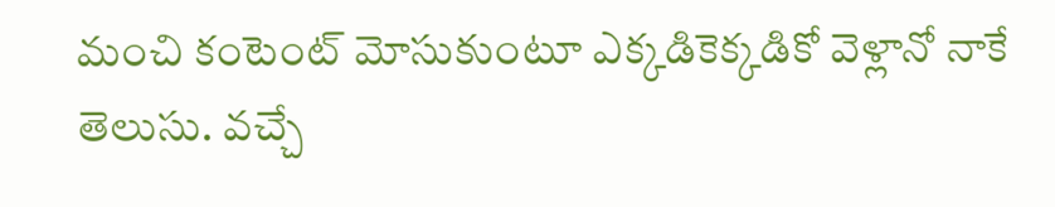మంచి కంటెంట్ మోసుకుంటూ ఎక్కడికెక్కడికో వెళ్లానో నాకే తెలుసు. వచ్చే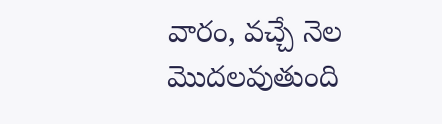వారం, వచ్చే నెల మొదలవుతుంది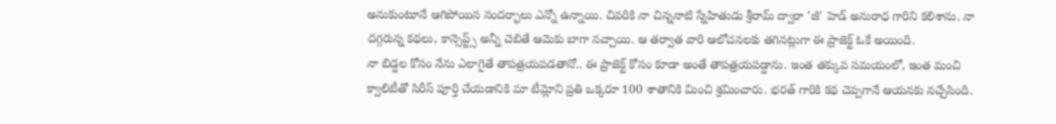అనుకుంటూనే ఆగిపోయిన సందర్భాలు ఎన్నో ఉన్నాయి. చివరికి నా చిన్ననాటి స్నేహితుడు శ్రీరామ్ ద్వారా 'జీ' హెడ్ అనురాధ గారిని కలిశాను. నా దగ్గరున్న కథలు, కాన్సెప్ట్స్ అన్నీ చెబితే ఆమెకు బాగా నచ్చాయి. ఆ తర్వాత వారి ఆలోచనలకు తగినట్లుగా ఈ ప్రాజెక్ట్ ఓకే అయింది.
నా బిడ్డల కోసం నేను ఎలాగైతే తాపత్రయపడతానో.. ఈ ప్రాజెక్ట్ కోసం కూడా అంతే తాపత్రయపడ్డాను. ఇంత తక్కువ సమయంలో, ఇంత మంచి క్వాలిటీతో సిరీస్ పూర్తి చేయడానికి మా టీమ్లోని ప్రతి ఒక్కరూ 100 శాతానికి మించి శ్రమించారు. భరత్ గారికి కథ చెప్పగానే ఆయనకు నచ్చేసింది.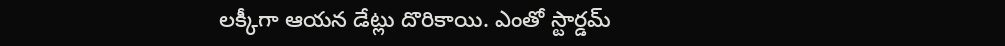లక్కీగా ఆయన డేట్లు దొరికాయి. ఎంతో స్టార్డమ్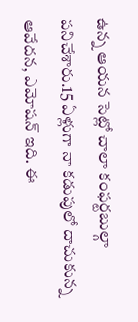ఉన్న ఆయన సెట్లో చాలా కంఫర్టబుల్గా పనిచేశారు.15 ఏళ్లుగా నా కడుపులో దాచుకున్న ఆవేదన, ఎమోషన్ ఇది. ఈ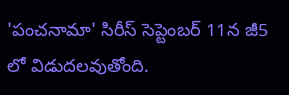'పంచనామా' సిరీస్ సెప్టెంబర్ 11న జీ5 లో విడుదలవుతోంది.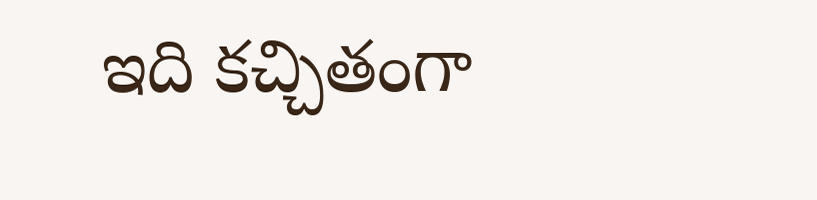ఇది కచ్చితంగా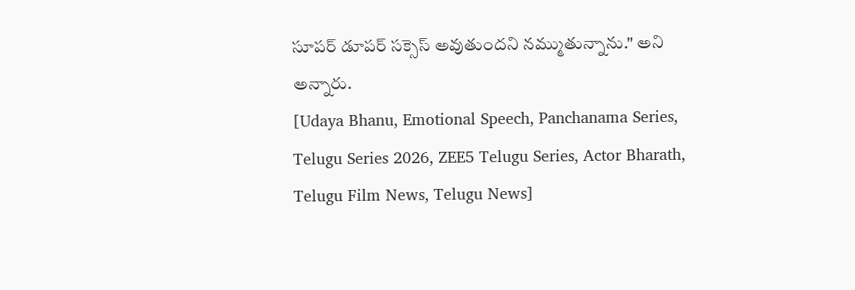సూపర్ డూపర్ సక్సెస్ అవుతుందని నమ్ముతున్నాను." అని అన్నారు.
[Udaya Bhanu, Emotional Speech, Panchanama Series, Telugu Series 2026, ZEE5 Telugu Series, Actor Bharath, Telugu Film News, Telugu News]